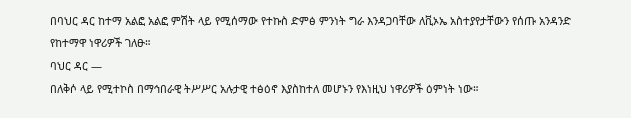በባህር ዳር ከተማ አልፎ አልፎ ምሽት ላይ የሚሰማው የተኩስ ድምፅ ምንነት ግራ እንዳጋባቸው ለቪኦኤ አስተያየታቸውን የሰጡ አንዳንድ የከተማዋ ነዋሪዎች ገለፁ።
ባህር ዳር —
በለቅሶ ላይ የሚተኮስ በማኅበራዊ ትሥሥር አሉታዊ ተፅዕኖ እያስከተለ መሆኑን የእነዚህ ነዋሪዎች ዕምነት ነው።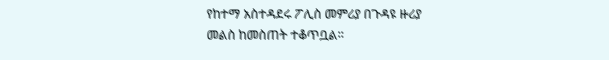የከተማ አስተዳደሩ ፖሊስ መምሪያ በጉዳዩ ዙሪያ መልስ ከመስጠት ተቆጥቧል።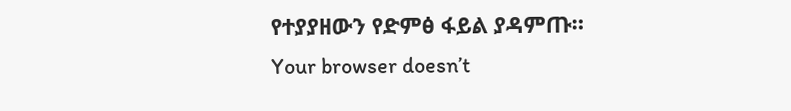የተያያዘውን የድምፅ ፋይል ያዳምጡ።
Your browser doesn’t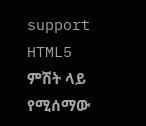support HTML5
ምሽት ላይ የሚሰማው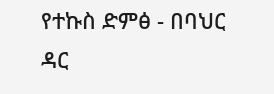የተኩስ ድምፅ - በባህር ዳር